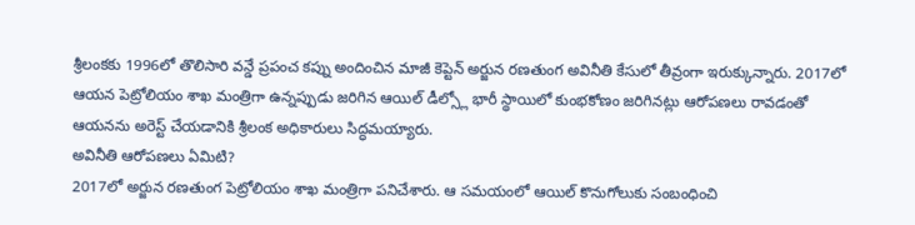శ్రీలంకకు 1996లో తొలిసారి వన్డే ప్రపంచ కప్ను అందించిన మాజీ కెప్టెన్ అర్జున రణతుంగ అవినీతి కేసులో తీవ్రంగా ఇరుక్కున్నారు. 2017లో ఆయన పెట్రోలియం శాఖ మంత్రిగా ఉన్నప్పుడు జరిగిన ఆయిల్ డీల్స్లో భారీ స్థాయిలో కుంభకోణం జరిగినట్లు ఆరోపణలు రావడంతో ఆయనను అరెస్ట్ చేయడానికి శ్రీలంక అధికారులు సిద్ధమయ్యారు.
అవినీతి ఆరోపణలు ఏమిటి?
2017లో అర్జున రణతుంగ పెట్రోలియం శాఖ మంత్రిగా పనిచేశారు. ఆ సమయంలో ఆయిల్ కొనుగోలుకు సంబంధించి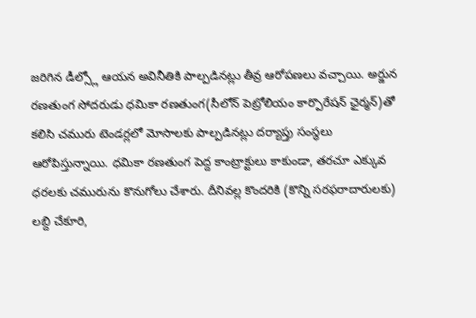జరిగిన డీల్స్లో ఆయన అవినీతికి పాల్పడినట్లు తీవ్ర ఆరోపణలు వచ్చాయి. అర్జున రణతుంగ సోదరుడు ధమికా రణతుంగ(సీలోన్ పెట్రోలియం కార్పొరేషన్ ఛైర్మన్)తో కలిసి చమురు టెండర్లలో మోసాలకు పాల్పడినట్లు దర్యాప్తు సంస్థలు ఆరోపిస్తున్నాయి. ధమికా రణతుంగ పెద్ద కాంట్రాక్టులు కాకుండా, తరచూ ఎక్కువ ధరలకు చమురును కొనుగోలు చేశారు. దీనివల్ల కొందరికి (కొన్ని సరఫరాదారులకు) లబ్ది చేకూరి,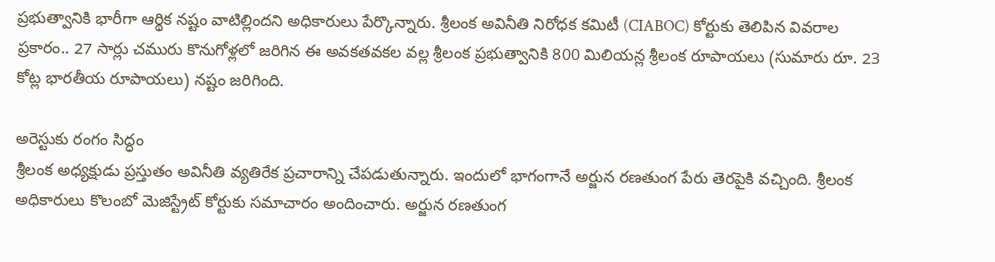ప్రభుత్వానికి భారీగా ఆర్థిక నష్టం వాటిల్లిందని అధికారులు పేర్కొన్నారు. శ్రీలంక అవినీతి నిరోధక కమిటీ (CIABOC) కోర్టుకు తెలిపిన వివరాల ప్రకారం.. 27 సార్లు చమురు కొనుగోళ్లలో జరిగిన ఈ అవకతవకల వల్ల శ్రీలంక ప్రభుత్వానికి 800 మిలియన్ల శ్రీలంక రూపాయలు (సుమారు రూ. 23 కోట్ల భారతీయ రూపాయలు) నష్టం జరిగింది.

అరెస్టుకు రంగం సిద్ధం
శ్రీలంక అధ్యక్షుడు ప్రస్తుతం అవినీతి వ్యతిరేక ప్రచారాన్ని చేపడుతున్నారు. ఇందులో భాగంగానే అర్జున రణతుంగ పేరు తెరపైకి వచ్చింది. శ్రీలంక అధికారులు కొలంబో మెజిస్ట్రేట్ కోర్టుకు సమాచారం అందించారు. అర్జున రణతుంగ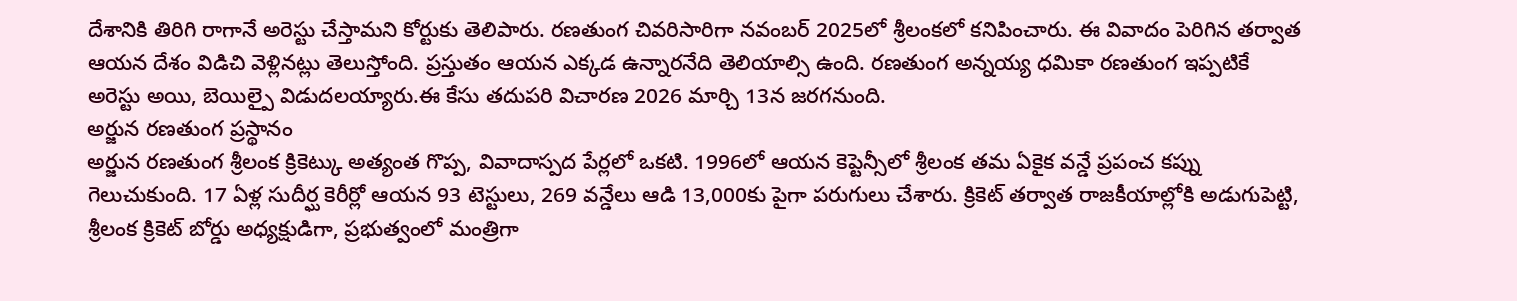దేశానికి తిరిగి రాగానే అరెస్టు చేస్తామని కోర్టుకు తెలిపారు. రణతుంగ చివరిసారిగా నవంబర్ 2025లో శ్రీలంకలో కనిపించారు. ఈ వివాదం పెరిగిన తర్వాత ఆయన దేశం విడిచి వెళ్లినట్లు తెలుస్తోంది. ప్రస్తుతం ఆయన ఎక్కడ ఉన్నారనేది తెలియాల్సి ఉంది. రణతుంగ అన్నయ్య ధమికా రణతుంగ ఇప్పటికే అరెస్టు అయి, బెయిల్పై విడుదలయ్యారు.ఈ కేసు తదుపరి విచారణ 2026 మార్చి 13న జరగనుంది.
అర్జున రణతుంగ ప్రస్థానం
అర్జున రణతుంగ శ్రీలంక క్రికెట్కు అత్యంత గొప్ప, వివాదాస్పద పేర్లలో ఒకటి. 1996లో ఆయన కెప్టెన్సీలో శ్రీలంక తమ ఏకైక వన్డే ప్రపంచ కప్ను గెలుచుకుంది. 17 ఏళ్ల సుదీర్ఘ కెరీర్లో ఆయన 93 టెస్టులు, 269 వన్డేలు ఆడి 13,000కు పైగా పరుగులు చేశారు. క్రికెట్ తర్వాత రాజకీయాల్లోకి అడుగుపెట్టి, శ్రీలంక క్రికెట్ బోర్డు అధ్యక్షుడిగా, ప్రభుత్వంలో మంత్రిగా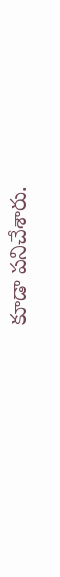కూడా పనిచేశారు.